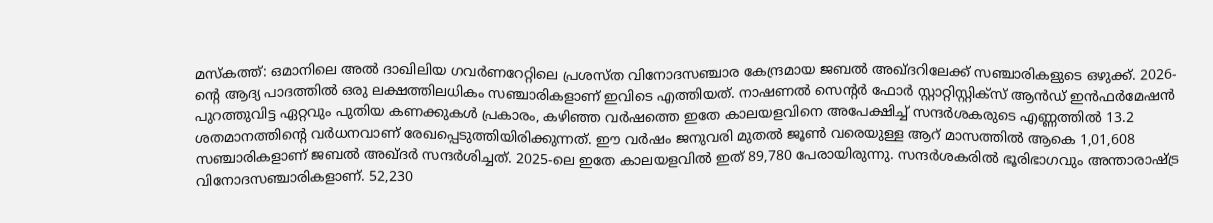മസ്കത്ത്: ഒമാനിലെ അൽ ദാഖിലിയ ഗവർണറേറ്റിലെ പ്രശസ്ത വിനോദസഞ്ചാര കേന്ദ്രമായ ജബൽ അഖ്ദറിലേക്ക് സഞ്ചാരികളുടെ ഒഴുക്ക്. 2026-ന്റെ ആദ്യ പാദത്തിൽ ഒരു ലക്ഷത്തിലധികം സഞ്ചാരികളാണ് ഇവിടെ എത്തിയത്. നാഷണൽ സെന്റർ ഫോർ സ്റ്റാറ്റിസ്റ്റിക്സ് ആൻഡ് ഇൻഫർമേഷൻ പുറത്തുവിട്ട ഏറ്റവും പുതിയ കണക്കുകൾ പ്രകാരം, കഴിഞ്ഞ വർഷത്തെ ഇതേ കാലയളവിനെ അപേക്ഷിച്ച് സന്ദർശകരുടെ എണ്ണത്തിൽ 13.2 ശതമാനത്തിന്റെ വർധനവാണ് രേഖപ്പെടുത്തിയിരിക്കുന്നത്. ഈ വർഷം ജനുവരി മുതൽ ജൂൺ വരെയുള്ള ആറ് മാസത്തിൽ ആകെ 1,01,608 സഞ്ചാരികളാണ് ജബൽ അഖ്ദർ സന്ദർശിച്ചത്. 2025-ലെ ഇതേ കാലയളവിൽ ഇത് 89,780 പേരായിരുന്നു. സന്ദർശകരിൽ ഭൂരിഭാഗവും അന്താരാഷ്ട്ര വിനോദസഞ്ചാരികളാണ്. 52,230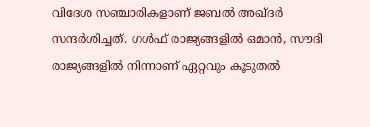വിദേശ സഞ്ചാരികളാണ് ജബൽ അഖ്ദർ സന്ദർശിച്ചത്. ഗൾഫ് രാജ്യങ്ങളിൽ ഒമാൻ, സൗദി രാജ്യങ്ങളിൽ നിന്നാണ് ഏറ്റവും കൂടുതൽ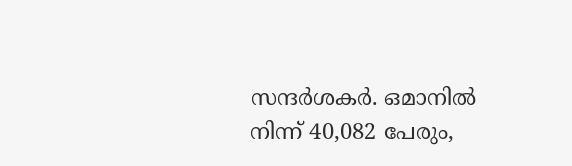സന്ദർശകർ. ഒമാനിൽ നിന്ന് 40,082 പേരും,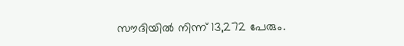സൗദിയിൽ നിന്ന് 13,272 പേരും.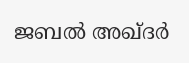ജബൽ അഖ്ദർ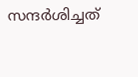സന്ദർശിച്ചത്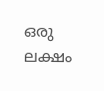ഒരു ലക്ഷം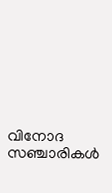വിനോദ സഞ്ചാരികൾ